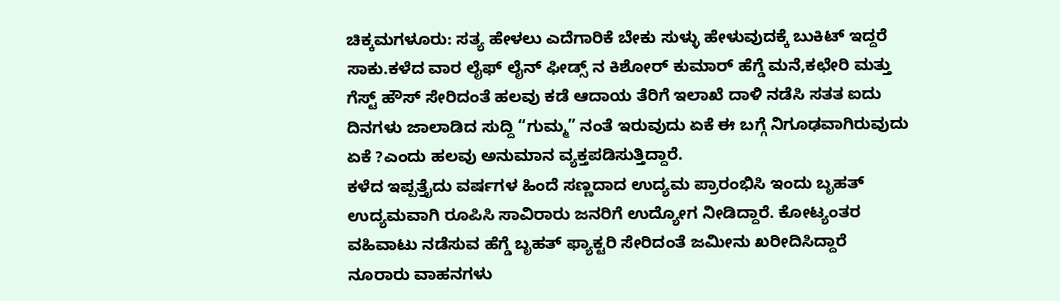ಚಿಕ್ಕಮಗಳೂರು: ಸತ್ಯ ಹೇಳಲು ಎದೆಗಾರಿಕೆ ಬೇಕು ಸುಳ್ಳು ಹೇಳುವುದಕ್ಕೆ ಬುಕಿಟ್ ಇದ್ದರೆ ಸಾಕು.ಕಳೆದ ವಾರ ಲೈಫ್ ಲೈನ್ ಫೀಡ್ಸ್ ನ ಕಿಶೋರ್ ಕುಮಾರ್ ಹೆಗ್ಡೆ ಮನೆ,ಕಛೇರಿ ಮತ್ತು ಗೆಸ್ಟ್ ಹೌಸ್ ಸೇರಿದಂತೆ ಹಲವು ಕಡೆ ಆದಾಯ ತೆರಿಗೆ ಇಲಾಖೆ ದಾಳಿ ನಡೆಸಿ ಸತತ ಐದು ದಿನಗಳು ಜಾಲಾಡಿದ ಸುದ್ದಿ “ಗುಮ್ಮ” ನಂತೆ ಇರುವುದು ಏಕೆ ಈ ಬಗ್ಗೆ ನಿಗೂಢವಾಗಿರುವುದು ಏಕೆ ?ಎಂದು ಹಲವು ಅನುಮಾನ ವ್ಯಕ್ತಪಡಿಸುತ್ತಿದ್ದಾರೆ.
ಕಳೆದ ಇಪ್ಪತ್ತೈದು ವರ್ಷಗಳ ಹಿಂದೆ ಸಣ್ಣದಾದ ಉದ್ಯಮ ಪ್ರಾರಂಭಿಸಿ ಇಂದು ಬೃಹತ್ ಉದ್ಯಮವಾಗಿ ರೂಪಿಸಿ ಸಾವಿರಾರು ಜನರಿಗೆ ಉದ್ಯೋಗ ನೀಡಿದ್ದಾರೆ. ಕೋಟ್ಯಂತರ ವಹಿವಾಟು ನಡೆಸುವ ಹೆಗ್ಡೆ ಬೃಹತ್ ಫ್ಯಾಕ್ಟರಿ ಸೇರಿದಂತೆ ಜಮೀನು ಖರೀದಿಸಿದ್ದಾರೆ ನೂರಾರು ವಾಹನಗಳು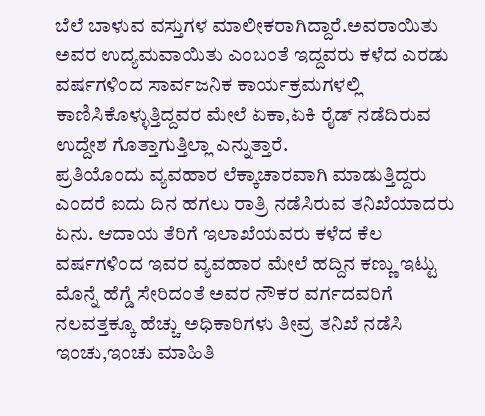ಬೆಲೆ ಬಾಳುವ ವಸ್ತುಗಳ ಮಾಲೀಕರಾಗಿದ್ದಾರೆ.ಅವರಾಯಿತು ಅವರ ಉದ್ಯಮವಾಯಿತು ಎಂಬಂತೆ ಇದ್ದವರು ಕಳೆದ ಎರಡು ವರ್ಷಗಳಿಂದ ಸಾರ್ವಜನಿಕ ಕಾರ್ಯಕ್ರಮಗಳಲ್ಲಿ ಕಾಣಿಸಿಕೊಳ್ಳುತ್ತಿದ್ದವರ ಮೇಲೆ ಏಕಾ,ಏಕಿ ರೈಡ್ ನಡೆದಿರುವ ಉದ್ದೇಶ ಗೊತ್ತಾಗುತ್ತಿಲ್ಲಾ ಎನ್ನುತ್ತಾರೆ.
ಪ್ರತಿಯೊಂದು ವ್ಯವಹಾರ ಲೆಕ್ಕಾಚಾರವಾಗಿ ಮಾಡುತ್ತಿದ್ದರು ಎಂದರೆ ಐದು ದಿನ ಹಗಲು ರಾತ್ರಿ ನಡೆಸಿರುವ ತನಿಖೆಯಾದರು ಏನು. ಆದಾಯ ತೆರಿಗೆ ಇಲಾಖೆಯವರು ಕಳೆದ ಕೆಲ ವರ್ಷಗಳಿಂದ ಇವರ ವ್ಯವಹಾರ ಮೇಲೆ ಹದ್ದಿನ ಕಣ್ಣು ಇಟ್ಟು ಮೊನ್ನೆ ಹೆಗ್ಡೆ ಸೇರಿದಂತೆ ಅವರ ನೌಕರ ವರ್ಗದವರಿಗೆ ನಲವತ್ತಕ್ಕೂ ಹೆಚ್ಚು ಅಧಿಕಾರಿಗಳು ತೀವ್ರ ತನಿಖೆ ನಡೆಸಿ ಇಂಚು,ಇಂಚು ಮಾಹಿತಿ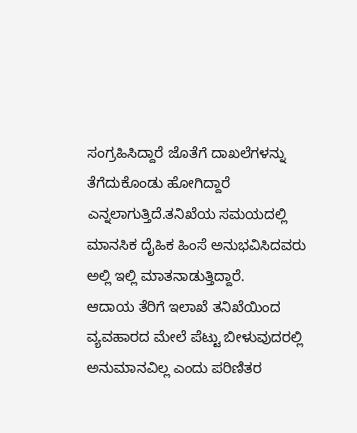ಸಂಗ್ರಹಿಸಿದ್ದಾರೆ ಜೊತೆಗೆ ದಾಖಲೆಗಳನ್ನು ತೆಗೆದುಕೊಂಡು ಹೋಗಿದ್ದಾರೆ ಎನ್ನಲಾಗುತ್ತಿದೆ.ತನಿಖೆಯ ಸಮಯದಲ್ಲಿ ಮಾನಸಿಕ ದೈಹಿಕ ಹಿಂಸೆ ಅನುಭವಿಸಿದವರು ಅಲ್ಲಿ ಇಲ್ಲಿ ಮಾತನಾಡುತ್ತಿದ್ದಾರೆ.
ಆದಾಯ ತೆರಿಗೆ ಇಲಾಖೆ ತನಿಖೆಯಿಂದ ವ್ಯವಹಾರದ ಮೇಲೆ ಪೆಟ್ಟು ಬೀಳುವುದರಲ್ಲಿ ಅನುಮಾನವಿಲ್ಲ ಎಂದು ಪರಿಣಿತರ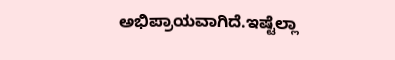ಅಭಿಪ್ರಾಯವಾಗಿದೆ.ಇಷ್ಟೆಲ್ಲಾ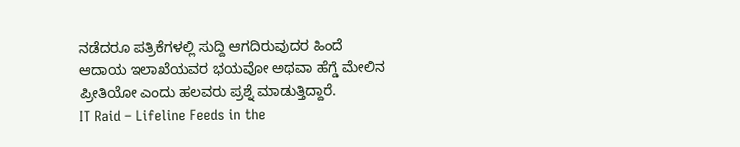ನಡೆದರೂ ಪತ್ರಿಕೆಗಳಲ್ಲಿ ಸುದ್ದಿ ಆಗದಿರುವುದರ ಹಿಂದೆ ಆದಾಯ ಇಲಾಖೆಯವರ ಭಯವೋ ಅಥವಾ ಹೆಗ್ಡೆ ಮೇಲಿನ ಪ್ರೀತಿಯೋ ಎಂದು ಹಲವರು ಪ್ರಶ್ನೆ ಮಾಡುತ್ತಿದ್ದಾರೆ.
IT Raid – Lifeline Feeds in the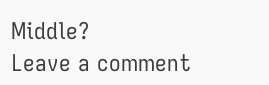Middle?
Leave a comment